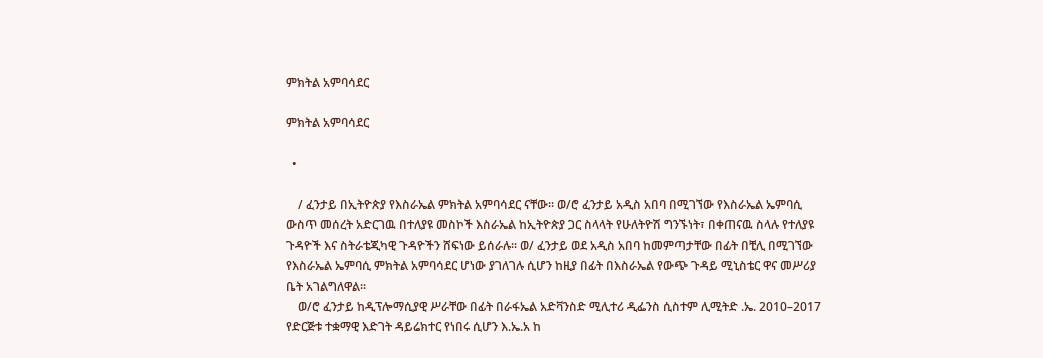ምክትል አምባሳደር

ምክትል አምባሳደር

  •

    / ፈንታይ በኢትዮጵያ የእስራኤል ምክትል አምባሳደር ናቸው። ወ/ሮ ፈንታይ አዲስ አበባ በሚገኘው የእስራኤል ኤምባሲ ውስጥ መሰረት አድርገዉ በተለያዩ መስኮች እስራኤል ከኢትዮጵያ ጋር ስላላት የሁለትዮሽ ግንኙነት፣ በቀጠናዉ ስላሉ የተለያዩ ጉዳዮች እና ስትራቴጂካዊ ጉዳዮችን ሸፍነው ይሰራሉ። ወ/ ፈንታይ ወደ አዲስ አበባ ከመምጣታቸው በፊት በቺሊ በሚገኘው የእስራኤል ኤምባሲ ምክትል አምባሳደር ሆነው ያገለገሉ ሲሆን ከዚያ በፊት በእስራኤል የውጭ ጉዳይ ሚኒስቴር ዋና መሥሪያ ቤት አገልግለዋል።
    ወ/ሮ ፈንታይ ከዲፕሎማሲያዊ ሥራቸው በፊት በራፋኤል አድቫንስድ ሚሊተሪ ዲፌንስ ሲስተም ሊሚትድ .ኤ. 2010–2017 የድርጅቱ ተቋማዊ እድገት ዳይሬክተር የነበሩ ሲሆን እ.ኤ.አ ከ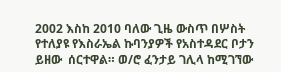2002 እስከ 2010 ባለው ጊዜ ውስጥ በሦስት የተለያዩ የእስራኤል ኩባንያዎች የአስተዳደር ቦታን ይዘው  ሰርተዋል። ወ/ሮ ፈንታይ ገሊላ ከሚገኘው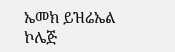ኤመክ ይዝሬኤል ኮሌጅ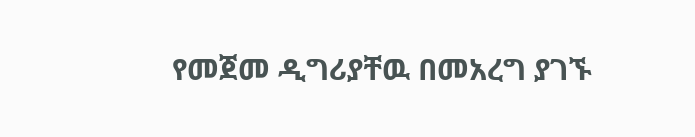የመጀመ ዲግሪያቸዉ በመአረግ ያገኙ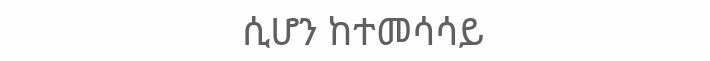ሲሆን ከተመሳሳይ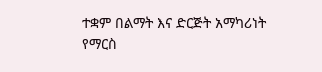ተቋም በልማት እና ድርጅት አማካሪነት የማርስ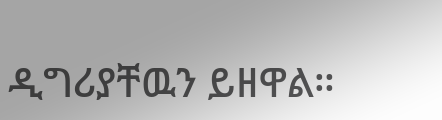ዲግሪያቸዉን ይዘዋል።